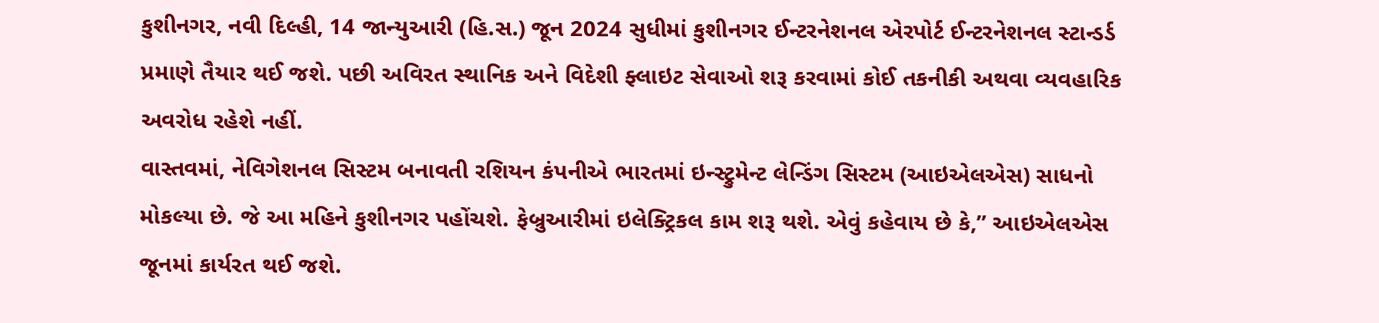કુશીનગર, નવી દિલ્હી, 14 જાન્યુઆરી (હિ.સ.) જૂન 2024 સુધીમાં કુશીનગર ઈન્ટરનેશનલ એરપોર્ટ ઈન્ટરનેશનલ સ્ટાન્ડર્ડ પ્રમાણે તૈયાર થઈ જશે. પછી અવિરત સ્થાનિક અને વિદેશી ફ્લાઇટ સેવાઓ શરૂ કરવામાં કોઈ તકનીકી અથવા વ્યવહારિક અવરોધ રહેશે નહીં.
વાસ્તવમાં, નેવિગેશનલ સિસ્ટમ બનાવતી રશિયન કંપનીએ ભારતમાં ઇન્સ્ટ્રુમેન્ટ લેન્ડિંગ સિસ્ટમ (આઇએલએસ) સાધનો મોકલ્યા છે. જે આ મહિને કુશીનગર પહોંચશે. ફેબ્રુઆરીમાં ઇલેક્ટ્રિકલ કામ શરૂ થશે. એવું કહેવાય છે કે,” આઇએલએસ જૂનમાં કાર્યરત થઈ જશે.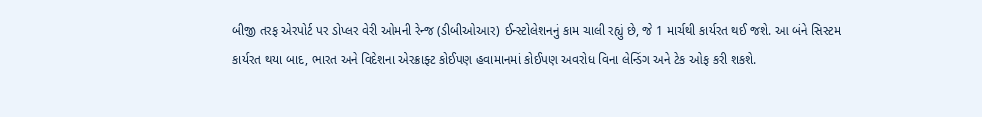બીજી તરફ એરપોર્ટ પર ડોપ્લર વેરી ઓમની રેન્જ (ડીબીઓઆર) ઈન્સ્ટોલેશનનું કામ ચાલી રહ્યું છે, જે 1 માર્ચથી કાર્યરત થઈ જશે. આ બંને સિસ્ટમ કાર્યરત થયા બાદ, ભારત અને વિદેશના એરક્રાફ્ટ કોઈપણ હવામાનમાં કોઈપણ અવરોધ વિના લેન્ડિંગ અને ટેક ઓફ કરી શકશે.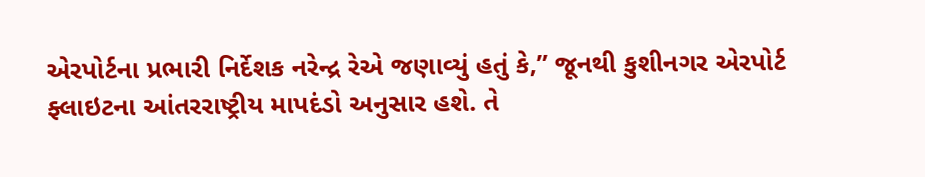એરપોર્ટના પ્રભારી નિર્દેશક નરેન્દ્ર રેએ જણાવ્યું હતું કે,” જૂનથી કુશીનગર એરપોર્ટ ફ્લાઇટના આંતરરાષ્ટ્રીય માપદંડો અનુસાર હશે. તે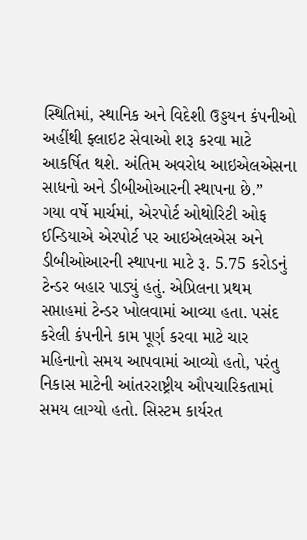સ્થિતિમાં, સ્થાનિક અને વિદેશી ઉડ્ડયન કંપનીઓ અહીંથી ફ્લાઇટ સેવાઓ શરૂ કરવા માટે આકર્ષિત થશે. અંતિમ અવરોધ આઇએલએસના સાધનો અને ડીબીઓઆરની સ્થાપના છે.”
ગયા વર્ષે માર્ચમાં, એરપોર્ટ ઓથોરિટી ઓફ ઈન્ડિયાએ એરપોર્ટ પર આઇએલએસ અને ડીબીઓઆરની સ્થાપના માટે રૂ. 5.75 કરોડનું ટેન્ડર બહાર પાડ્યું હતું. એપ્રિલના પ્રથમ સપ્તાહમાં ટેન્ડર ખોલવામાં આવ્યા હતા. પસંદ કરેલી કંપનીને કામ પૂર્ણ કરવા માટે ચાર મહિનાનો સમય આપવામાં આવ્યો હતો, પરંતુ નિકાસ માટેની આંતરરાષ્ટ્રીય ઔપચારિકતામાં સમય લાગ્યો હતો. સિસ્ટમ કાર્યરત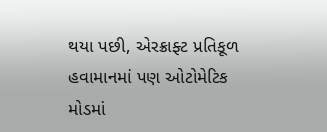થયા પછી, એરક્રાફ્ટ પ્રતિકૂળ હવામાનમાં પણ ઓટોમેટિક મોડમાં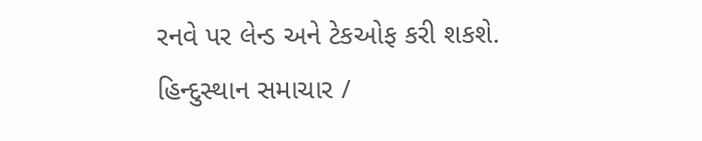રનવે પર લેન્ડ અને ટેકઓફ કરી શકશે.
હિન્દુસ્થાન સમાચાર /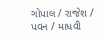ગોપાલ / રાજેશ / પવન / માધવી